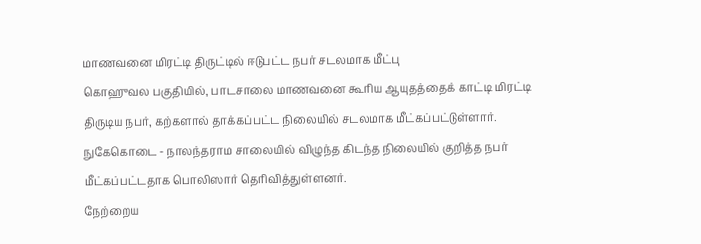மாணவனை மிரட்டி திருட்டில் ஈடுபட்ட நபர் சடலமாக மீட்பு
கொஹுவல பகுதியில், பாடசாலை மாணவனை கூரிய ஆயுதத்தைக் காட்டி மிரட்டி திருடிய நபர், கற்களால் தாக்கப்பட்ட நிலையில் சடலமாக மீட்கப்பட்டுள்ளார்.
நுகேகொடை - நாலந்தராம சாலையில் விழுந்த கிடந்த நிலையில் குறித்த நபர் மீட்கப்பட்டதாக பொலிஸார் தெரிவித்துள்ளனர்.
நேற்றைய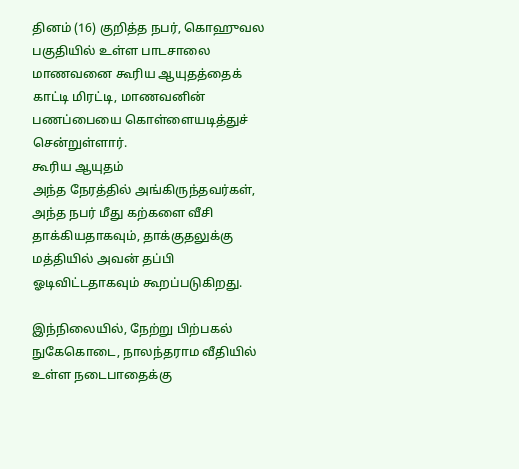தினம் (16) குறித்த நபர், கொஹுவல பகுதியில் உள்ள பாடசாலை மாணவனை கூரிய ஆயுதத்தைக் காட்டி மிரட்டி, மாணவனின் பணப்பையை கொள்ளையடித்துச் சென்றுள்ளார்.
கூரிய ஆயுதம்
அந்த நேரத்தில் அங்கிருந்தவர்கள், அந்த நபர் மீது கற்களை வீசி தாக்கியதாகவும், தாக்குதலுக்கு மத்தியில் அவன் தப்பி ஓடிவிட்டதாகவும் கூறப்படுகிறது.

இந்நிலையில், நேற்று பிற்பகல் நுகேகொடை, நாலந்தராம வீதியில் உள்ள நடைபாதைக்கு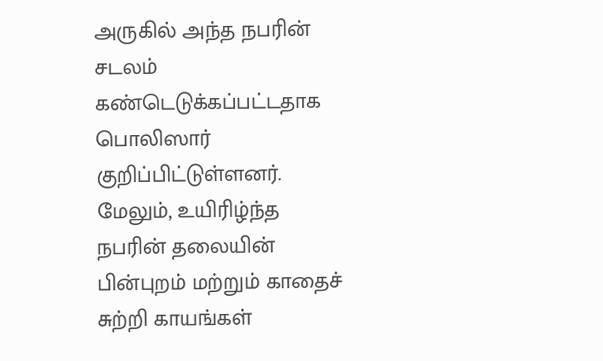அருகில் அந்த நபரின் சடலம் கண்டெடுக்கப்பட்டதாக பொலிஸார் குறிப்பிட்டுள்ளனர்.
மேலும், உயிரிழ்ந்த நபரின் தலையின் பின்புறம் மற்றும் காதைச் சுற்றி காயங்கள்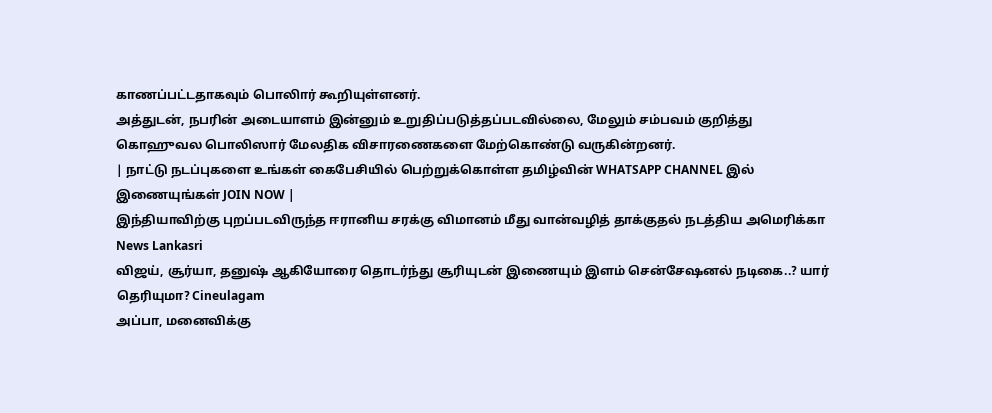காணப்பட்டதாகவும் பொலிார் கூறியுள்ளனர்.
அத்துடன், நபரின் அடையாளம் இன்னும் உறுதிப்படுத்தப்படவில்லை, மேலும் சம்பவம் குறித்து கொஹுவல பொலிஸார் மேலதிக விசாரணைகளை மேற்கொண்டு வருகின்றனர்.
| நாட்டு நடப்புகளை உங்கள் கைபேசியில் பெற்றுக்கொள்ள தமிழ்வின் WHATSAPP CHANNEL இல் இணையுங்கள் JOIN NOW |
இந்தியாவிற்கு புறப்படவிருந்த ஈரானிய சரக்கு விமானம் மீது வான்வழித் தாக்குதல் நடத்திய அமெரிக்கா News Lankasri
விஜய், சூர்யா, தனுஷ் ஆகியோரை தொடர்ந்து சூரியுடன் இணையும் இளம் சென்சேஷனல் நடிகை..? யார் தெரியுமா? Cineulagam
அப்பா, மனைவிக்கு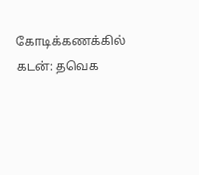கோடிக்கணக்கில் கடன்: தவெக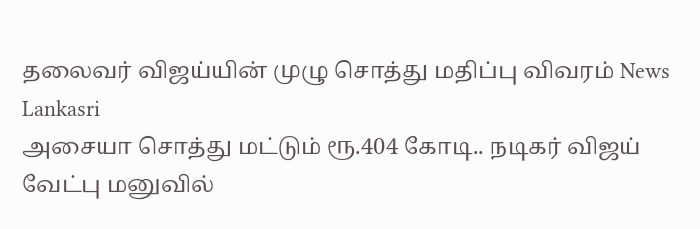தலைவர் விஜய்யின் முழு சொத்து மதிப்பு விவரம் News Lankasri
அசையா சொத்து மட்டும் ரூ.404 கோடி.. நடிகர் விஜய் வேட்பு மனுவில்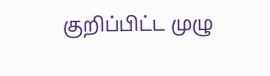குறிப்பிட்ட முழு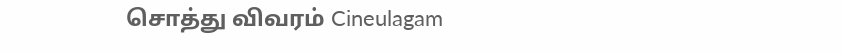சொத்து விவரம் Cineulagam